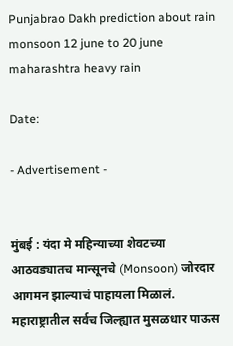Punjabrao Dakh prediction about rain monsoon 12 june to 20 june maharashtra heavy rain

Date:

- Advertisement -


मुंबई : यंदा मे महिन्याच्या शेवटच्या आठवड्यातच मान्सूनचे (Monsoon) जोरदार आगमन झाल्याचं पाहायला मिळालं. महाराष्ट्रातील सर्वच जिल्ह्यात मुसळधार पाऊस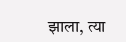झाला, त्या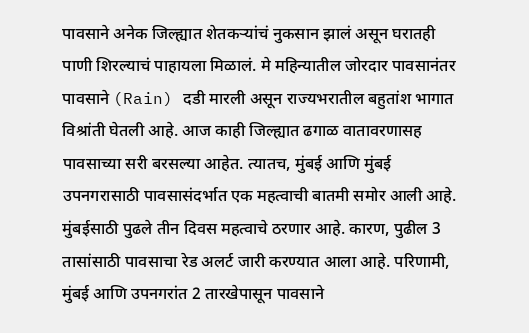पावसाने अनेक जिल्ह्यात शेतकऱ्यांचं नुकसान झालं असून घरातही पाणी शिरल्याचं पाहायला मिळालं. मे महिन्यातील जोरदार पावसानंतर पावसाने (Rain) दडी मारली असून राज्यभरातील बहुतांश भागात विश्रांती घेतली आहे. आज काही जिल्ह्यात ढगाळ वातावरणासह पावसाच्या सरी बरसल्या आहेत. त्यातच, मुंबई आणि मुंबई उपनगरासाठी पावसासंदर्भात एक महत्वाची बातमी समोर आली आहे. मुंबईसाठी पुढले तीन दिवस महत्वाचे ठरणार आहे. कारण, पुढील 3 तासांसाठी पावसाचा रेड अलर्ट जारी करण्यात आला आहे. परिणामी, मुंबई आणि उपनगरांत 2 तारखेपासून पावसाने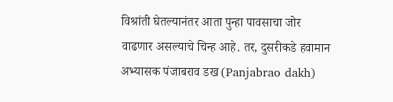विश्रांती घेतल्यानंतर आता पुन्हा पावसाचा जोर वाढणार असल्याचे चिन्ह आहे. तर, दुसरीकडे हवामान अभ्यासक पंजाबराव डख (Panjabrao dakh)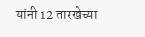यांनी 12 तारखेच्या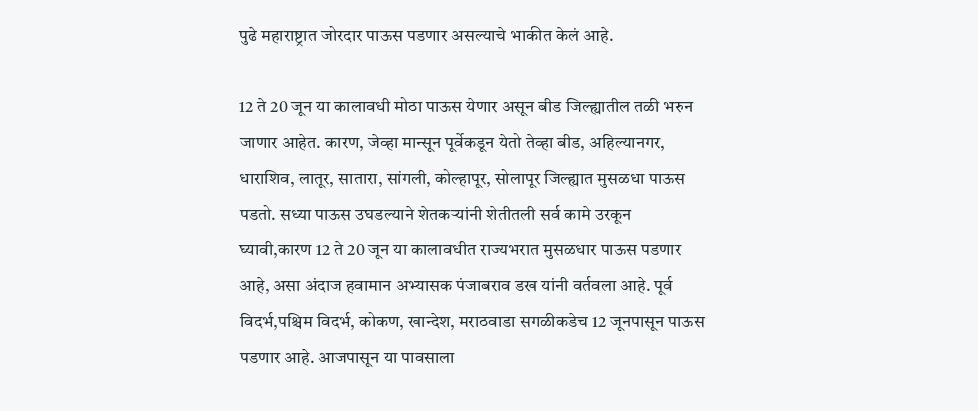पुढे महाराष्ट्रात जोरदार पाऊस पडणार असल्याचे भाकीत केलं आहे.

12 ते 20 जून या कालावधी मोठा पाऊस येणार असून बीड जिल्ह्यातील तळी भरुन जाणार आहेत. कारण, जेव्हा मान्सून पूर्वेकडून येतो तेव्हा बीड, अहिल्यानगर, धाराशिव, लातूर, सातारा, सांगली, कोल्हापूर, सोलापूर जिल्ह्यात मुसळधा पाऊस पडतो. सध्या पाऊस उघडल्याने शेतकऱ्यांनी शेतीतली सर्व कामे उरकून घ्यावी,कारण 12 ते 20 जून या कालावधीत राज्यभरात मुसळधार पाऊस पडणार आहे, असा अंदाज हवामान अभ्यासक पंजाबराव डख यांनी वर्तवला आहे. पूर्व विदर्भ,पश्चिम विदर्भ, कोकण, खान्देश, मराठवाडा सगळीकडेच 12 जूनपासून पाऊस पडणार आहे. आजपासून या पावसाला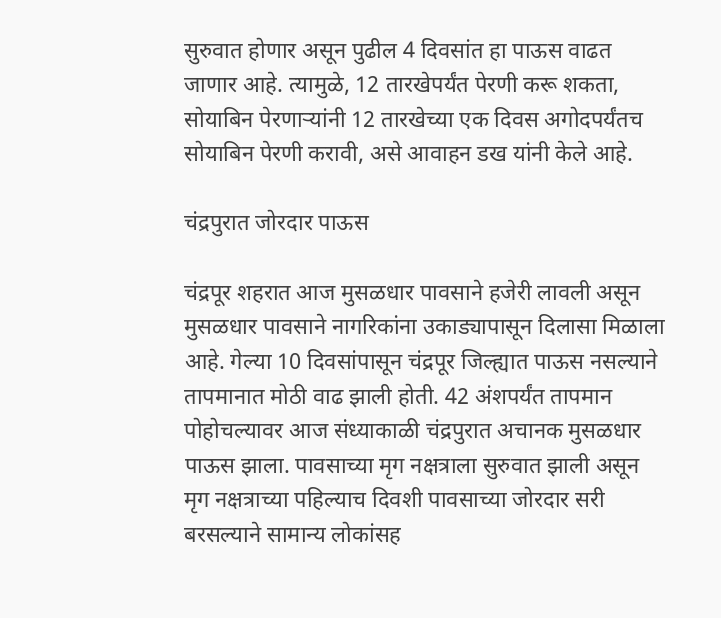सुरुवात होणार असून पुढील 4 दिवसांत हा पाऊस वाढत जाणार आहे. त्यामुळे, 12 तारखेपर्यंत पेरणी करू शकता, सोयाबिन पेरणाऱ्यांनी 12 तारखेच्या एक दिवस अगोदपर्यंतच सोयाबिन पेरणी करावी, असे आवाहन डख यांनी केले आहे.

चंद्रपुरात जोरदार पाऊस

चंद्रपूर शहरात आज मुसळधार पावसाने हजेरी लावली असून मुसळधार पावसाने नागरिकांना उकाड्यापासून दिलासा मिळाला आहे. गेल्या 10 दिवसांपासून चंद्रपूर जिल्ह्यात पाऊस नसल्याने तापमानात मोठी वाढ झाली होती. 42 अंशपर्यंत तापमान पोहोचल्यावर आज संध्याकाळी चंद्रपुरात अचानक मुसळधार पाऊस झाला. पावसाच्या मृग नक्षत्राला सुरुवात झाली असून मृग नक्षत्राच्या पहिल्याच दिवशी पावसाच्या जोरदार सरी बरसल्याने सामान्य लोकांसह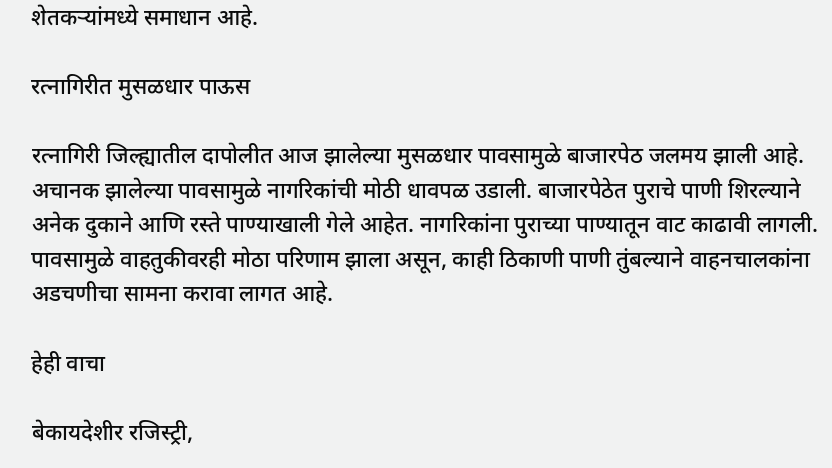शेतकऱ्यांमध्ये समाधान आहे.

रत्नागिरीत मुसळधार पाऊस

रत्नागिरी जिल्ह्यातील दापोलीत आज झालेल्या मुसळधार पावसामुळे बाजारपेठ जलमय झाली आहे. अचानक झालेल्या पावसामुळे नागरिकांची मोठी धावपळ उडाली. बाजारपेठेत पुराचे पाणी शिरल्याने अनेक दुकाने आणि रस्ते पाण्याखाली गेले आहेत. नागरिकांना पुराच्या पाण्यातून वाट काढावी लागली. पावसामुळे वाहतुकीवरही मोठा परिणाम झाला असून, काही ठिकाणी पाणी तुंबल्याने वाहनचालकांना अडचणीचा सामना करावा लागत आहे.

हेही वाचा

बेकायदेशीर रजिस्ट्री,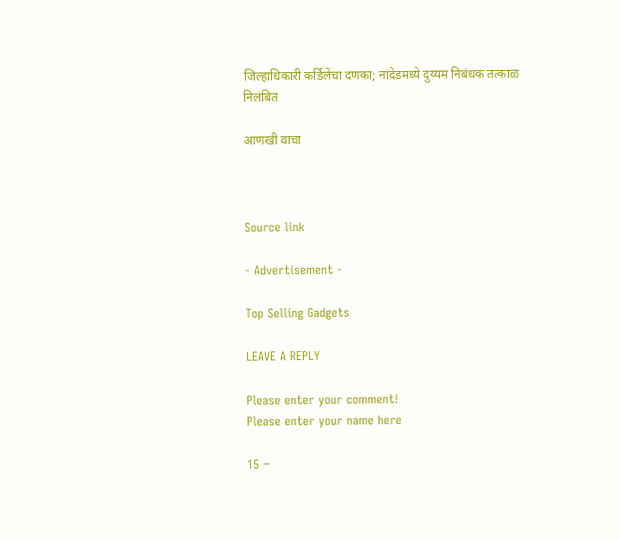जिल्हाधिकारी कर्डिलेंचा दणका; नांदेडमध्ये दुय्यम निबंधक तत्काळ निलंबित

आणखी वाचा



Source link

- Advertisement -

Top Selling Gadgets

LEAVE A REPLY

Please enter your comment!
Please enter your name here

15 −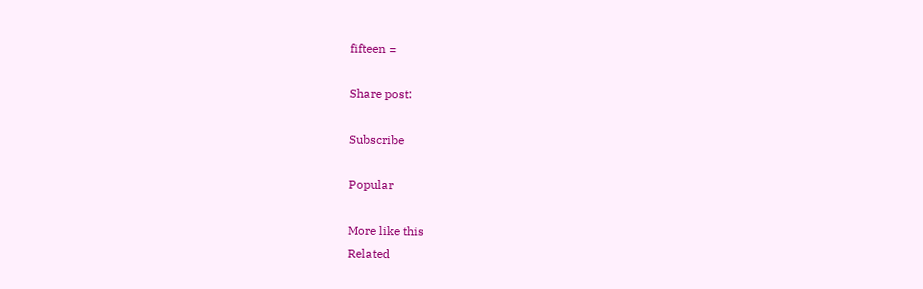fifteen =

Share post:

Subscribe

Popular

More like this
Related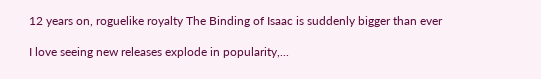12 years on, roguelike royalty The Binding of Isaac is suddenly bigger than ever

I love seeing new releases explode in popularity,...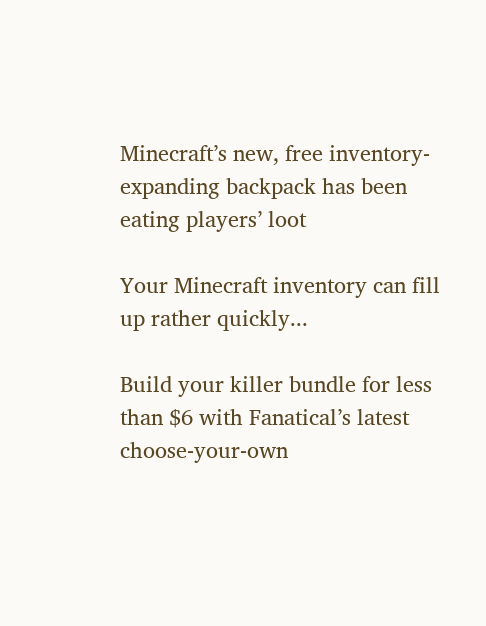Minecraft’s new, free inventory-expanding backpack has been eating players’ loot

Your Minecraft inventory can fill up rather quickly...

Build your killer bundle for less than $6 with Fanatical’s latest choose-your-own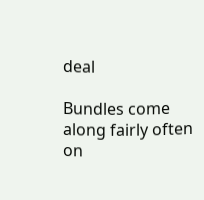deal

Bundles come along fairly often on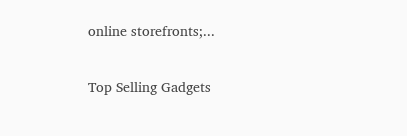online storefronts;...

Top Selling Gadgets